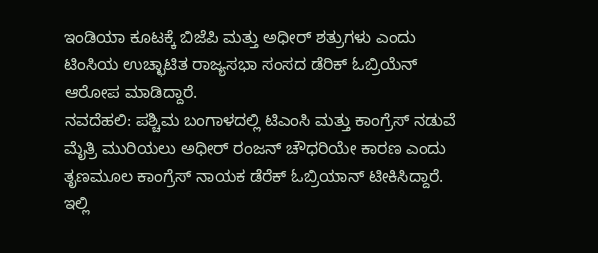ಇಂಡಿಯಾ ಕೂಟಕ್ಕೆ ಬಿಜೆಪಿ ಮತ್ತು ಅಧೀರ್ ಶತ್ರುಗಳು ಎಂದು ಟಿಂಸಿಯ ಉಚ್ಛಾಟಿತ ರಾಜ್ಯಸಭಾ ಸಂಸದ ಡೆರಿಕ್ ಓಬ್ರಿಯೆನ್ ಆರೋಪ ಮಾಡಿದ್ದಾರೆ.
ನವದೆಹಲಿ: ಪಶ್ಚಿಮ ಬಂಗಾಳದಲ್ಲಿ ಟಿಎಂಸಿ ಮತ್ತು ಕಾಂಗ್ರೆಸ್ ನಡುವೆ ಮೈತ್ರಿ ಮುರಿಯಲು ಅಧೀರ್ ರಂಜನ್ ಚೌಧರಿಯೇ ಕಾರಣ ಎಂದು ತೃಣಮೂಲ ಕಾಂಗ್ರೆಸ್ ನಾಯಕ ಡೆರೆಕ್ ಓಬ್ರಿಯಾನ್ ಟೀಕಿಸಿದ್ದಾರೆ.
ಇಲ್ಲಿ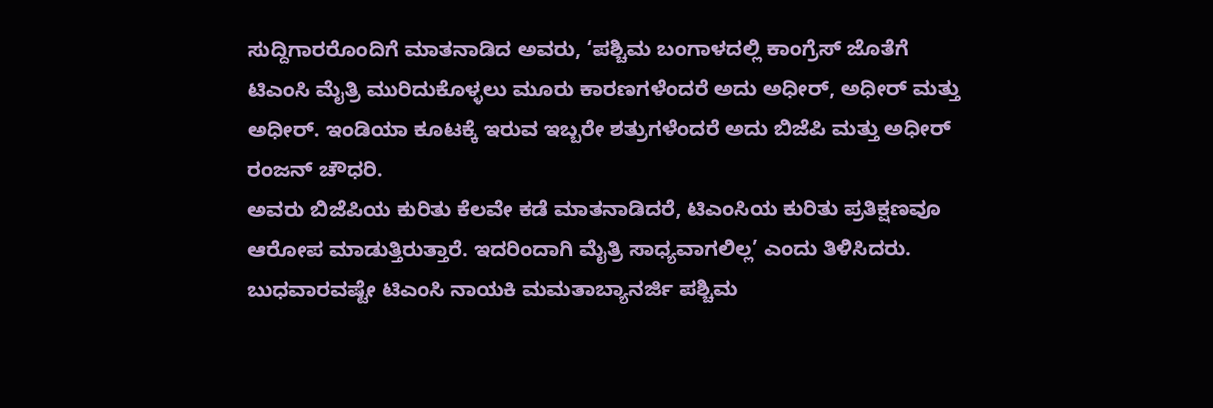ಸುದ್ದಿಗಾರರೊಂದಿಗೆ ಮಾತನಾಡಿದ ಅವರು, ‘ಪಶ್ಚಿಮ ಬಂಗಾಳದಲ್ಲಿ ಕಾಂಗ್ರೆಸ್ ಜೊತೆಗೆ ಟಿಎಂಸಿ ಮೈತ್ರಿ ಮುರಿದುಕೊಳ್ಳಲು ಮೂರು ಕಾರಣಗಳೆಂದರೆ ಅದು ಅಧೀರ್, ಅಧೀರ್ ಮತ್ತು ಅಧೀರ್. ಇಂಡಿಯಾ ಕೂಟಕ್ಕೆ ಇರುವ ಇಬ್ಬರೇ ಶತ್ರುಗಳೆಂದರೆ ಅದು ಬಿಜೆಪಿ ಮತ್ತು ಅಧೀರ್ ರಂಜನ್ ಚೌಧರಿ.
ಅವರು ಬಿಜೆಪಿಯ ಕುರಿತು ಕೆಲವೇ ಕಡೆ ಮಾತನಾಡಿದರೆ, ಟಿಎಂಸಿಯ ಕುರಿತು ಪ್ರತಿಕ್ಷಣವೂ ಆರೋಪ ಮಾಡುತ್ತಿರುತ್ತಾರೆ. ಇದರಿಂದಾಗಿ ಮೈತ್ರಿ ಸಾಧ್ಯವಾಗಲಿಲ್ಲ’ ಎಂದು ತಿಳಿಸಿದರು.
ಬುಧವಾರವಷ್ಟೇ ಟಿಎಂಸಿ ನಾಯಕಿ ಮಮತಾಬ್ಯಾನರ್ಜಿ ಪಶ್ಚಿಮ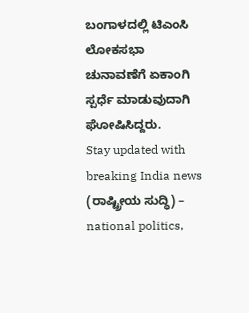ಬಂಗಾಳದಲ್ಲಿ ಟಿಎಂಸಿ ಲೋಕಸಭಾ ಚುನಾವಣೆಗೆ ಏಕಾಂಗಿ ಸ್ಪರ್ಧೆ ಮಾಡುವುದಾಗಿ ಘೋಷಿಸಿದ್ದರು.
Stay updated with breaking India news (ರಾಷ್ಟ್ರೀಯ ಸುದ್ಧಿ) – national politics,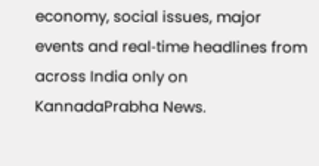economy, social issues, major events and real‑time headlines from across India only on KannadaPrabha News.